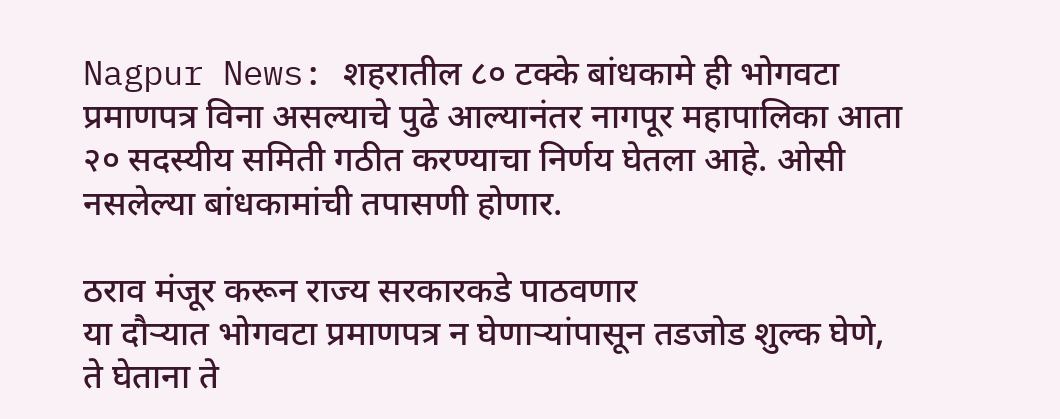Nagpur News: शहरातील ८० टक्के बांधकामे ही भोगवटा प्रमाणपत्र विना असल्याचे पुढे आल्यानंतर नागपूर महापालिका आता २० सदस्यीय समिती गठीत करण्याचा निर्णय घेतला आहे. ओसी नसलेल्या बांधकामांची तपासणी होणार.

ठराव मंजूर करून राज्य सरकारकडे पाठवणार
या दौऱ्यात भोगवटा प्रमाणपत्र न घेणाऱ्यांपासून तडजोड शुल्क घेणे, ते घेताना ते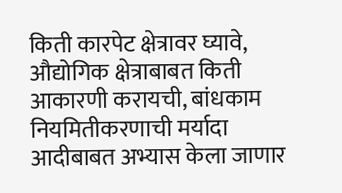किती कारपेट क्षेत्रावर घ्यावे, औद्योगिक क्षेत्राबाबत किती आकारणी करायची, बांधकाम नियमितीकरणाची मर्यादा आदीबाबत अभ्यास केला जाणार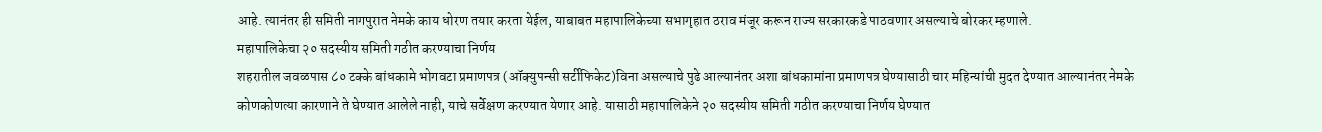आहे. त्यानंतर ही समिती नागपुरात नेमके काय धोरण तयार करता येईल, याबाबत महापालिकेच्या सभागृहात ठराव मंजूर करून राज्य सरकारकडे पाठवणार असल्याचे बोरकर म्हणाले.
महापालिकेचा २० सदस्यीय समिती गठीत करण्याचा निर्णय
शहरातील जवळपास ८० टक्के बांधकामे भोगवटा प्रमाणपत्र (ऑक्युपन्सी सर्टीफिकेट)विना असल्याचे पुढे आल्यानंतर अशा बांधकामांना प्रमाणपत्र घेण्यासाठी चार महिन्यांची मुदत देण्यात आल्यानंतर नेमके कोणकोणत्या कारणाने ते घेण्यात आलेले नाही, याचे सर्वेक्षण करण्यात येणार आहे. यासाठी महापालिकेने २० सदस्यीय समिती गठीत करण्याचा निर्णय घेण्यात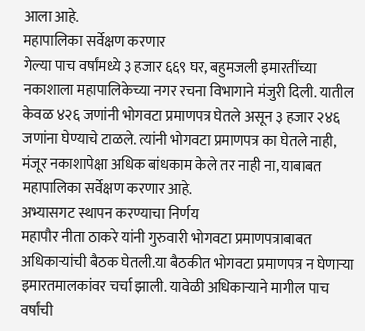आला आहे.
महापालिका सर्वेक्षण करणार
गेल्या पाच वर्षांमध्ये ३ हजार ६६९ घर, बहुमजली इमारतींच्या नकाशाला महापालिकेच्या नगर रचना विभागाने मंजुरी दिली. यातील केवळ ४२६ जणांनी भोगवटा प्रमाणपत्र घेतले असून ३ हजार २४६ जणांना घेण्याचे टाळले. त्यांनी भोगवटा प्रमाणपत्र का घेतले नाही, मंजूर नकाशापेक्षा अधिक बांधकाम केले तर नाही ना, याबाबत महापालिका सर्वेक्षण करणार आहे.
अभ्यासगट स्थापन करण्याचा निर्णय
महापौर नीता ठाकरे यांनी गुरुवारी भोगवटा प्रमाणपत्राबाबत अधिकाऱ्यांची बैठक घेतली.या बैठकीत भोगवटा प्रमाणपत्र न घेणाऱ्या इमारतमालकांवर चर्चा झाली. यावेळी अधिकाऱ्याने मागील पाच वर्षांची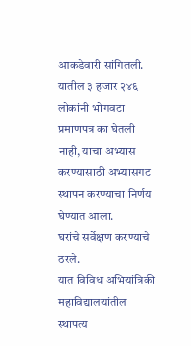आकडेवारी सांगितली. यातील ३ हजार २४६ लोकांनी भोगवटा प्रमाणपत्र का घेतली नाही, याचा अभ्यास करण्यासाठी अभ्यासगट स्थापन करण्याचा निर्णय घेण्यात आला.
घरांचे सर्वेक्षण करण्याचे ठरले.
यात विविध अभियांत्रिकी महाविद्यालयांतील स्थापत्य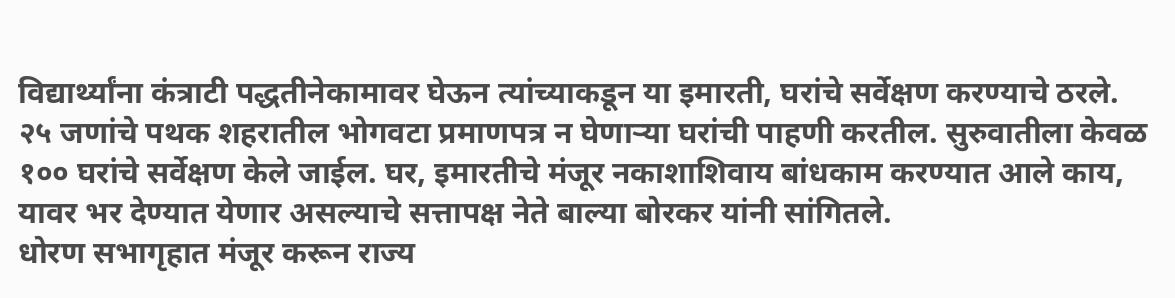विद्यार्थ्यांना कंत्राटी पद्धतीनेकामावर घेऊन त्यांच्याकडून या इमारती, घरांचे सर्वेक्षण करण्याचे ठरले. २५ जणांचे पथक शहरातील भोगवटा प्रमाणपत्र न घेणाऱ्या घरांची पाहणी करतील. सुरुवातीला केवळ १०० घरांचे सर्वेक्षण केले जाईल. घर, इमारतीचे मंजूर नकाशाशिवाय बांधकाम करण्यात आले काय, यावर भर देण्यात येणार असल्याचे सत्तापक्ष नेते बाल्या बोरकर यांनी सांगितले.
धोरण सभागृहात मंजूर करून राज्य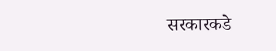सरकारकडे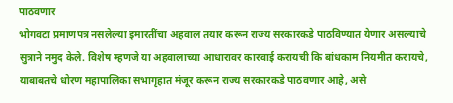पाठवणार
भोगवटा प्रमाणपत्र नसलेल्या इमारतींचा अहवाल तयार करून राज्य सरकारकडे पाठविण्यात येणार असल्याचे सुत्राने नमुद केले. विशेष म्हणजे या अहवालाच्या आधारावर कारवाई करायची कि बांधकाम नियमीत करायचे, याबाबतचे धोरण महापालिका सभागृहात मंजूर करून राज्य सरकारकडे पाठवणार आहे, असे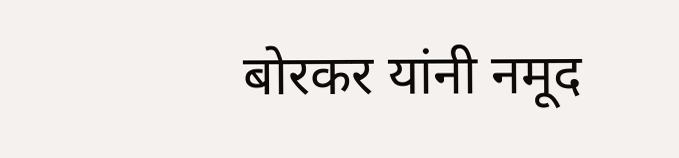बोरकर यांनी नमूद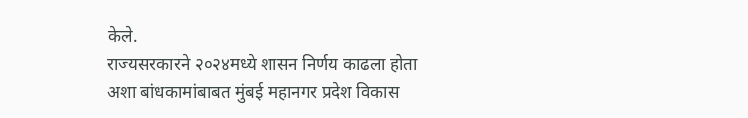केले.
राज्यसरकारने २०२४मध्ये शासन निर्णय काढला होता
अशा बांधकामांबाबत मुंबई महानगर प्रदेश विकास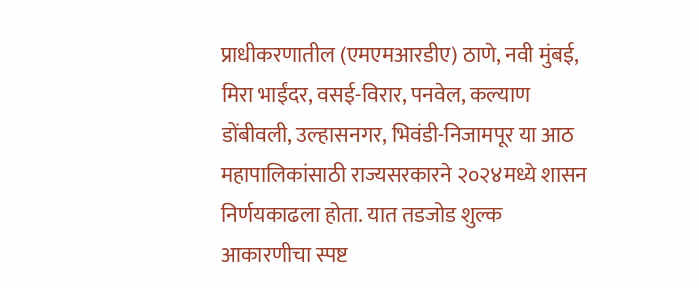प्राधीकरणातील (एमएमआरडीए) ठाणे, नवी मुंबई, मिरा भाईंदर, वसई-विरार, पनवेल, कल्याण डोंबीवली, उल्हासनगर, भिवंडी-निजामपूर या आठ महापालिकांसाठी राज्यसरकारने २०२४मध्ये शासन निर्णयकाढला होता. यात तडजोड शुल्क आकारणीचा स्पष्ट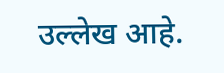उल्लेख आहे.